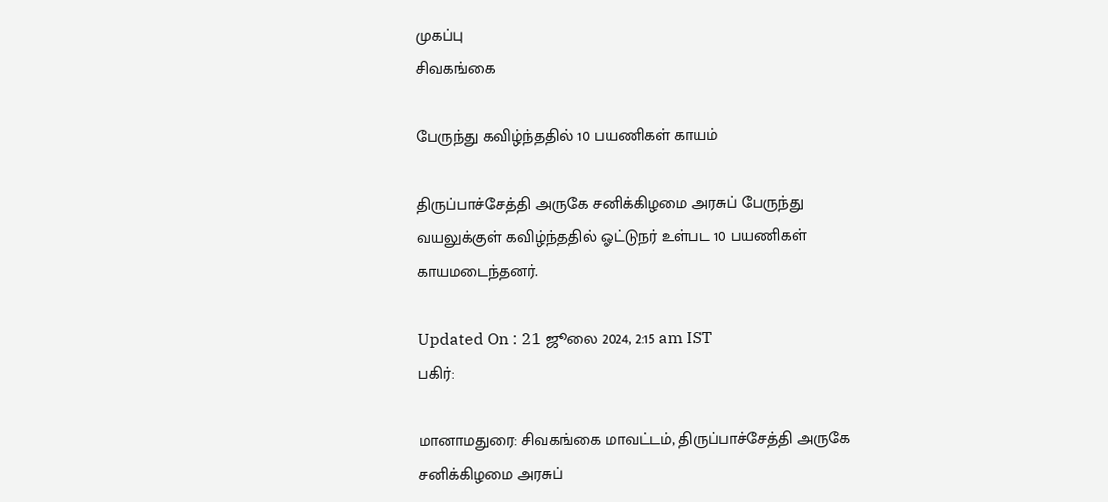முகப்பு
சிவகங்கை

பேருந்து கவிழ்ந்ததில் 10 பயணிகள் காயம்

திருப்பாச்சேத்தி அருகே சனிக்கிழமை அரசுப் பேருந்து வயலுக்குள் கவிழ்ந்ததில் ஓட்டுநர் உள்பட 10 பயணிகள் காயமடைந்தனர்.

Updated On : 21 ஜூலை 2024, 2:15 am IST
பகிர்:

மானாமதுரை: சிவகங்கை மாவட்டம், திருப்பாச்சேத்தி அருகே சனிக்கிழமை அரசுப்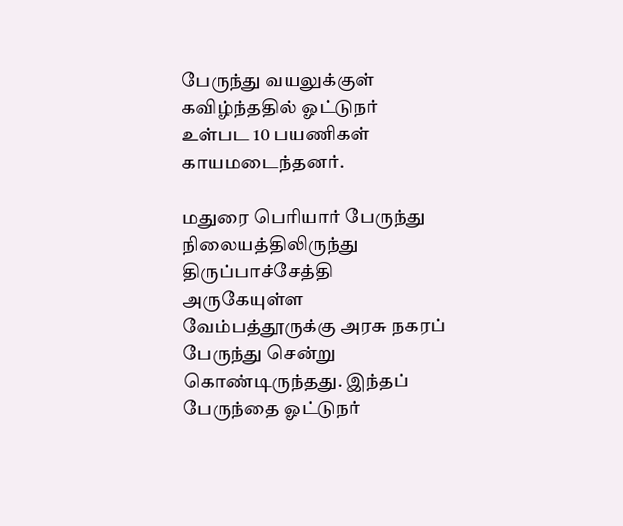பேருந்து வயலுக்குள் கவிழ்ந்ததில் ஓட்டுநர் உள்பட 10 பயணிகள் காயமடைந்தனர்.

மதுரை பெரியார் பேருந்து நிலையத்திலிருந்து திருப்பாச்சேத்தி அருகேயுள்ள வேம்பத்தூருக்கு அரசு நகரப் பேருந்து சென்று கொண்டிருந்தது. இந்தப் பேருந்தை ஓட்டுநர்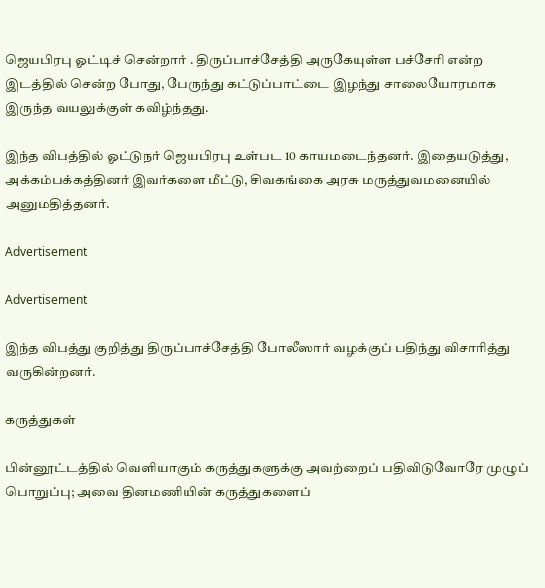ஜெயபிரபு ஓட்டிச் சென்றார் . திருப்பாச்சேத்தி அருகேயுள்ள பச்சேரி என்ற இடத்தில் சென்ற போது, பேருந்து கட்டுப்பாட்டை இழந்து சாலையோரமாக இருந்த வயலுக்குள் கவிழ்ந்தது.

இந்த விபத்தில் ஓட்டுநர் ஜெயபிரபு உள்பட 10 காயமடைந்தனர். இதையடுத்து, அக்கம்பக்கத்தினர் இவர்களை மீட்டு, சிவகங்கை அரசு மருத்துவமனையில் அனுமதித்தனர்.

Advertisement

Advertisement

இந்த விபத்து குறித்து திருப்பாச்சேத்தி போலீஸார் வழக்குப் பதிந்து விசாரித்து வருகின்றனர்.

கருத்துகள்

பின்னூட்டத்தில் வெளியாகும் கருத்துகளுக்கு அவற்றைப் பதிவிடுவோரே முழுப் பொறுப்பு; அவை தினமணியின் கருத்துகளைப்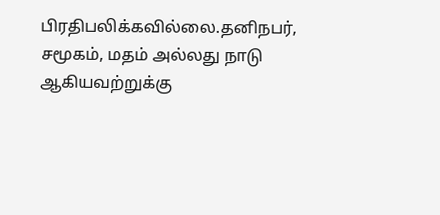பிரதிபலிக்கவில்லை.தனிநபர், சமூகம், மதம் அல்லது நாடு ஆகியவற்றுக்கு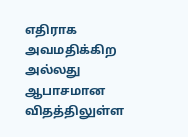எதிராக அவமதிக்கிற அல்லது ஆபாசமான விதத்திலுள்ள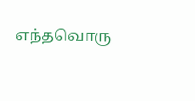எந்தவொரு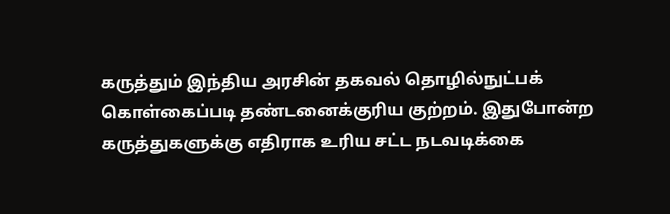கருத்தும் இந்திய அரசின் தகவல் தொழில்நுட்பக் கொள்கைப்படி தண்டனைக்குரிய குற்றம். இதுபோன்ற கருத்துகளுக்கு எதிராக உரிய சட்ட நடவடிக்கை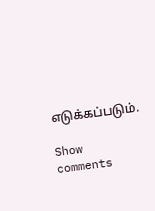எடுக்கப்படும்.

Show comments